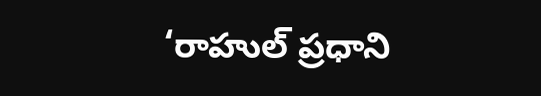‘రాహుల్‌ ప్రధాని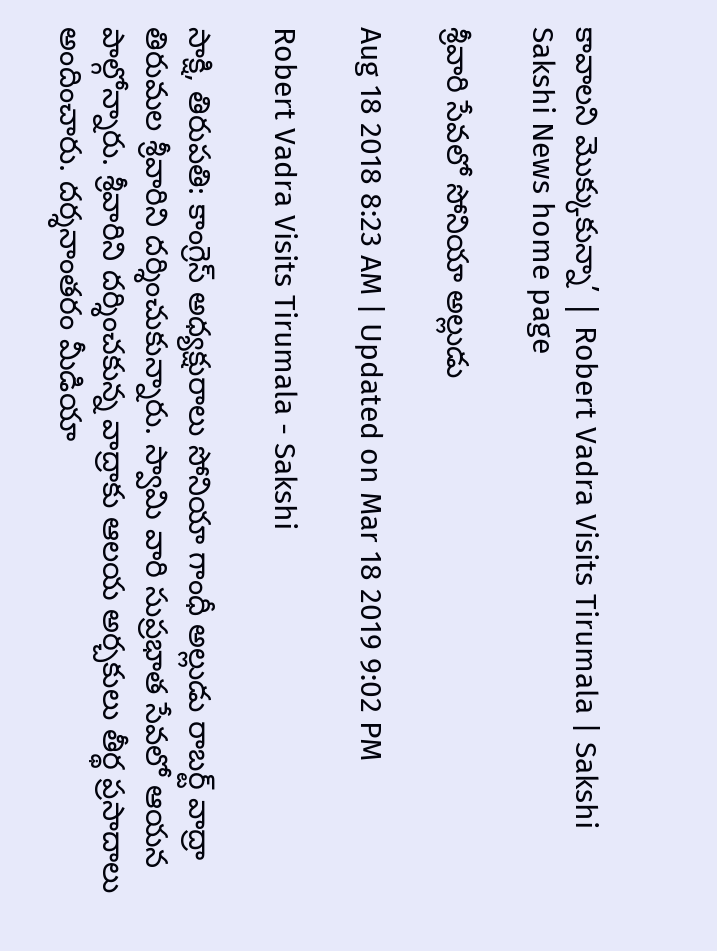కావాలని మొక్కుకున్నా’ | Robert Vadra Visits Tirumala | Sakshi
Sakshi News home page

శ్రీవారి సేవలో సోనియా అల్లుడు

Aug 18 2018 8:23 AM | Updated on Mar 18 2019 9:02 PM

Robert Vadra Visits Tirumala - Sakshi

సాక్షి, తిరుపతి: కాంగ్రెస్‌ అధ్యక్షురాలు సోనియా గాంధీ అల్లుడు రాబర్ట్‌ వాద్రా తిరుమల శ్రీవారిని దర్శించుకున్నారు. స్వామి వారి సుప్రభాత సేవలో ఆయన పాల్గోన్నారు. శ్రీవారిని దర్శించకున్న వాద్రాకు ఆలయ అర్చకులు తీర్థ ప్రసాదాలు అందించారు. దర్శనాంతరం మీడియా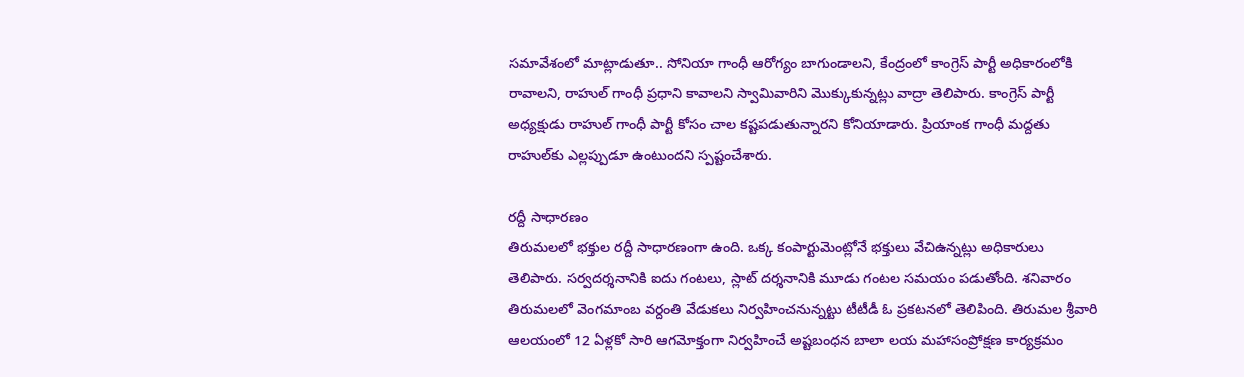సమావేశంలో మాట్లాడుతూ.. సోనియా గాంధీ ఆరోగ్యం బాగుండాలని, కేంద్రంలో కాంగ్రెస్‌ పార్టీ అధికారంలోకి రావాలని, రాహుల్‌ గాంధీ ప్రధాని కావాలని స్వామివారిని మొక్కుకున్నట్లు వాద్రా తెలిపారు. కాంగ్రెస్‌ పార్టీ అధ్యక్షుడు రాహుల్‌ గాంధీ పార్టీ కోసం చాల కష్టపడుతున్నారని కోనియాడారు. ప్రియాంక గాంధీ మద్దతు రాహుల్‌కు ఎల్లప్పుడూ ఉంటుందని స్పష్టంచేశారు.

రద్దీ సాధారణం
తిరుమలలో భక్తుల రద్దీ సాధారణంగా ఉంది. ఒక్క కంపార్టుమెంట్లోనే భక్తులు వేచిఉన్నట్లు అధికారులు తెలిపారు. సర్వదర్శనానికి ఐదు గంటలు, స్లాట్‌ దర్శనానికి మూడు గంటల సమయం పడుతోంది. శనివారం తిరుమలలో వెంగమాంబ వర్దంతి వేడుకలు నిర్వహించనున్నట్టు టీటీడీ ఓ ప్రకటనలో తెలిపింది. తిరుమల శ్రీవారి ఆలయంలో 12 ఏళ్లకో సారి ఆగమోక్తంగా నిర్వహించే అష్టబంధన బాలా లయ మహాసంప్రోక్షణ కార్యక్రమం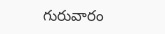గురువారం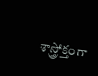శాస్త్రోక్తంగా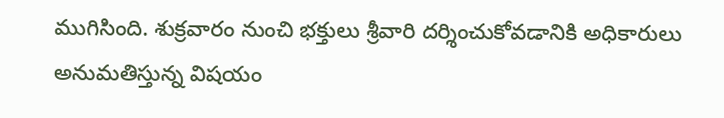ముగిసింది. శుక్రవారం నుంచి భక్తులు శ్రీవారి దర్శించుకోవడానికి అధికారులు అనుమతిస్తున్న విషయం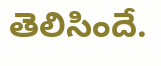తెలిసిందే.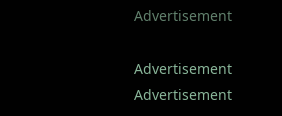Advertisement

Advertisement
Advertisement